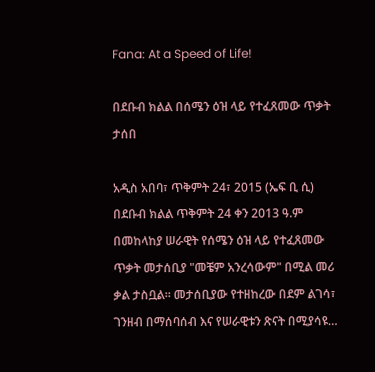Fana: At a Speed of Life!

በደቡብ ክልል በሰሜን ዕዝ ላይ የተፈጸመው ጥቃት ታሰበ

አዲስ አበባ፣ ጥቅምት 24፣ 2015 (ኤፍ ቢ ሲ) በደቡብ ክልል ጥቅምት 24 ቀን 2013 ዓ.ም በመከላከያ ሠራዊት የሰሜን ዕዝ ላይ የተፈጸመው ጥቃት መታሰቢያ "መቼም አንረሳውም" በሚል መሪ ቃል ታስቧል፡፡ መታሰቢያው የተዘከረው በደም ልገሳ፣ ገንዘብ በማሰባሰብ እና የሠራዊቱን ጽናት በሚያሳዩ…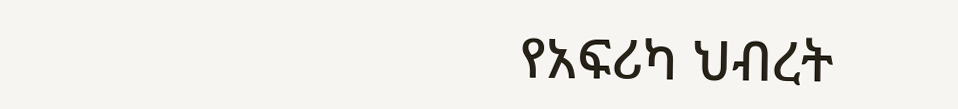የአፍሪካ ህብረት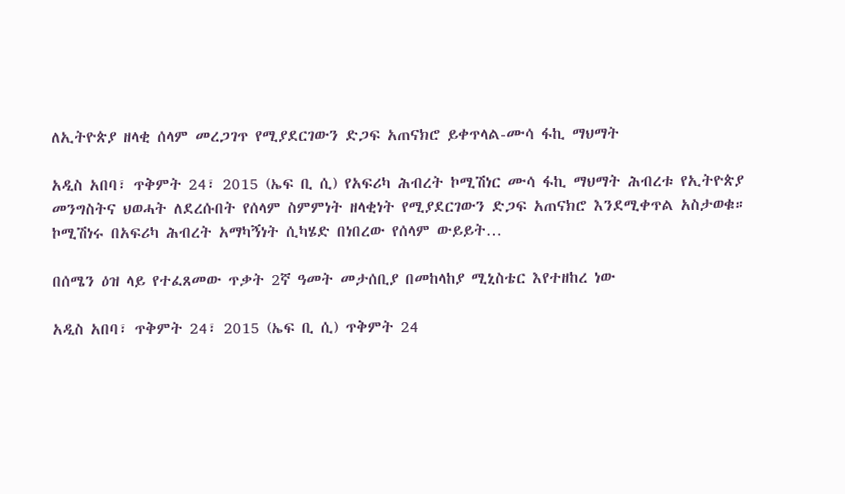ለኢትዮጵያ ዘላቂ ሰላም መረጋገጥ የሚያደርገውን ድጋፍ አጠናክሮ ይቀጥላል-ሙሳ ፋኪ ማህማት

አዲስ አበባ፣ ጥቅምት 24፣ 2015 (ኤፍ ቢ ሲ) የአፍሪካ ሕብረት ኮሚሽነር ሙሳ ፋኪ ማህማት ሕብረቱ የኢትዮጵያ መንግስትና ህወሓት ለደረሱበት የሰላም ስምምነት ዘላቂነት የሚያደርገውን ድጋፍ አጠናክሮ እንደሚቀጥል አስታወቁ። ኮሚሽነሩ በአፍሪካ ሕብረት አማካኝነት ሲካሄድ በነበረው የሰላም ውይይት…

በሰሜን ዕዝ ላይ የተፈጸመው ጥቃት 2ኛ ዓመት መታሰቢያ በመከላከያ ሚኒስቴር እየተዘከረ ነው

አዲስ አበባ፣ ጥቅምት 24፣ 2015 (ኤፍ ቢ ሲ) ጥቅምት 24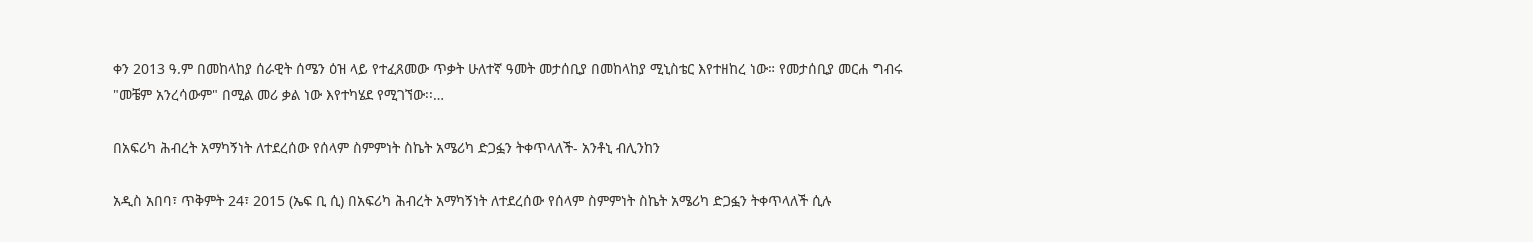ቀን 2013 ዓ.ም በመከላከያ ሰራዊት ሰሜን ዕዝ ላይ የተፈጸመው ጥቃት ሁለተኛ ዓመት መታሰቢያ በመከላከያ ሚኒስቴር እየተዘከረ ነው። የመታሰቢያ መርሐ ግብሩ "መቼም አንረሳውም" በሚል መሪ ቃል ነው እየተካሄደ የሚገኘው፡፡…

በአፍሪካ ሕብረት አማካኝነት ለተደረሰው የሰላም ስምምነት ስኬት አሜሪካ ድጋፏን ትቀጥላለች- አንቶኒ ብሊንከን

አዲስ አበባ፣ ጥቅምት 24፣ 2015 (ኤፍ ቢ ሲ) በአፍሪካ ሕብረት አማካኝነት ለተደረሰው የሰላም ስምምነት ስኬት አሜሪካ ድጋፏን ትቀጥላለች ሲሉ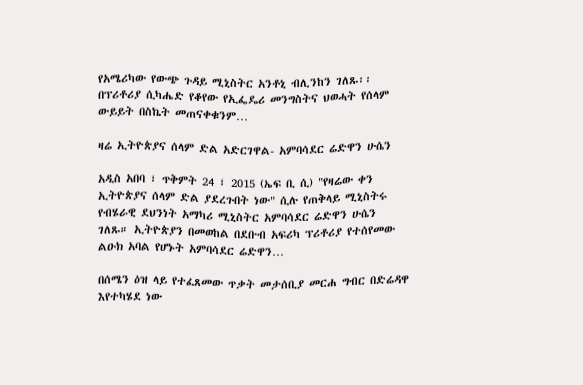የአሜሪካው የውጭ ጉዳይ ሚኒስትር አንቶኒ ብሊንከን ገለጹ፡፡ በፕሪቶሪያ ሲካሔድ የቆየው የኢፌዴሪ መንግስትና ህወሓት የሰላም ውይይት በስኬት መጠናቀቁንም…

ዛሬ ኢትዮጵያና ሰላም ድል አድርገዋል- አምባሳደር ሬድዋን ሁሴን

አዲስ አበባ ፣ ጥቅምት 24 ፣ 2015 (ኤፍ ቢ ሲ) "የዛሬው ቀን ኢትዮጵያና ሰላም ድል ያደረጉበት ነው" ሲሉ የጠቅላይ ሚኒስትሩ የብሄራዊ ደህንነት አማካሪ ሚኒስትር አምባሳደር ሬድዋን ሁሴን ገለጹ። ኢትዮጵያን በመወከል በደቡብ አፍሪካ ፕሪቶሪያ የተሰየመው ልዑክ አባል የሆኑት አምባሳደር ሬድዋን…

በሰሜን ዕዝ ላይ የተፈጸመው ጥቃት መታሰቢያ መርሐ ግብር በድሬዳዋ እየተካሄደ ነው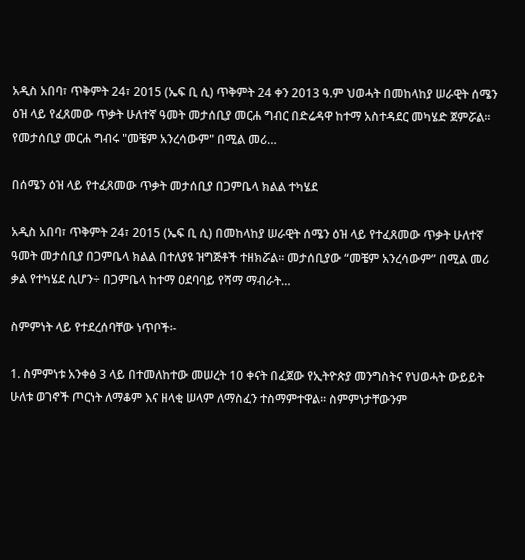አዲስ አበባ፣ ጥቅምት 24፣ 2015 (ኤፍ ቢ ሲ) ጥቅምት 24 ቀን 2013 ዓ.ም ህወሓት በመከላከያ ሠራዊት ሰሜን ዕዝ ላይ የፈጸመው ጥቃት ሁለተኛ ዓመት መታሰቢያ መርሐ ግብር በድሬዳዋ ከተማ አስተዳደር መካሄድ ጀምሯል፡፡   የመታሰቢያ መርሐ ግብሩ "መቼም አንረሳውም" በሚል መሪ…

በሰሜን ዕዝ ላይ የተፈጸመው ጥቃት መታሰቢያ በጋምቤላ ክልል ተካሄደ

አዲስ አበባ፣ ጥቅምት 24፣ 2015 (ኤፍ ቢ ሲ) በመከላከያ ሠራዊት ሰሜን ዕዝ ላይ የተፈጸመው ጥቃት ሁለተኛ ዓመት መታሰቢያ በጋምቤላ ክልል በተለያዩ ዝግጅቶች ተዘክሯል። መታሰቢያው “መቼም አንረሳውም” በሚል መሪ ቃል የተካሄደ ሲሆን÷ በጋምቤላ ከተማ ዐደባባይ የሻማ ማብራት…

ስምምነት ላይ የተደረሰባቸው ነጥቦች፡-

1. ስምምነቱ አንቀፅ 3 ላይ በተመለከተው መሠረት 10 ቀናት በፈጀው የኢትዮጵያ መንግስትና የህወሓት ውይይት ሁለቱ ወገኖች ጦርነት ለማቆም እና ዘላቂ ሠላም ለማስፈን ተስማምተዋል፡፡ ስምምነታቸውንም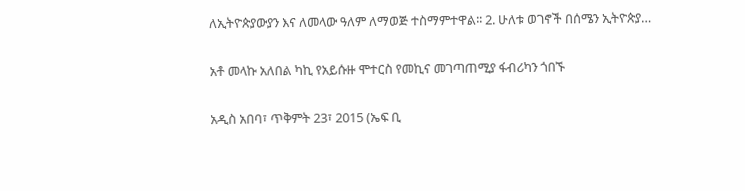ለኢትዮጵያውያን እና ለመላው ዓለም ለማወጅ ተስማምተዋል፡፡ 2. ሁለቱ ወገኖች በሰሜን ኢትዮጵያ…

አቶ መላኩ አለበል ካኪ የአይሱዙ ሞተርስ የመኪና መገጣጠሚያ ፋብሪካን ጎበኙ

አዲስ አበባ፣ ጥቅምት 23፣ 2015 (ኤፍ ቢ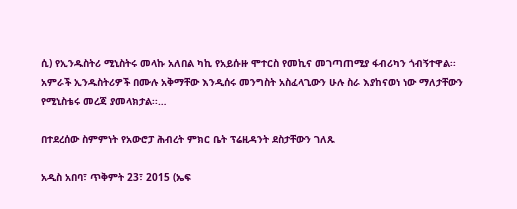ሲ) የኢንዱስትሪ ሚኒስትሩ መላኩ አለበል ካኪ የአይሱዙ ሞተርስ የመኪና መገጣጠሚያ ፋብሪካን ጎብኝተዋል፡፡ አምራች ኢንዱስትሪዎች በሙሉ አቅማቸው እንዲሰሩ መንግስት አስፈላጊውን ሁሉ ስራ እያከናወነ ነው ማለታቸውን የሚኒስቴሩ መረጃ ያመላክታል፡፡…

በተደረሰው ስምምነት የአውሮፓ ሕብረት ምክር ቤት ፕሬዚዳንት ደስታቸውን ገለጹ

አዲስ አበባ፣ ጥቅምት 23፣ 2015 (ኤፍ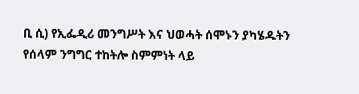ቢ ሲ) የኢፌዲሪ መንግሥት እና ህወሓት ሰሞኑን ያካሄዱትን የሰላም ንግግር ተከትሎ ስምምነት ላይ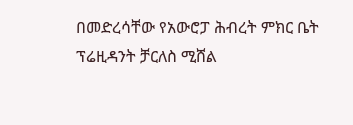በመድረሳቸው የአውሮፓ ሕብረት ምክር ቤት ፕሬዚዳንት ቻርለስ ሚሸል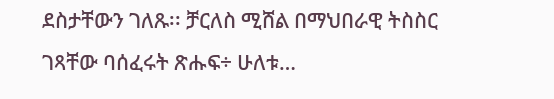ደስታቸውን ገለጹ፡፡ ቻርለስ ሚሸል በማህበራዊ ትስስር ገጻቸው ባሰፈሩት ጽሑፍ÷ ሁለቱ…